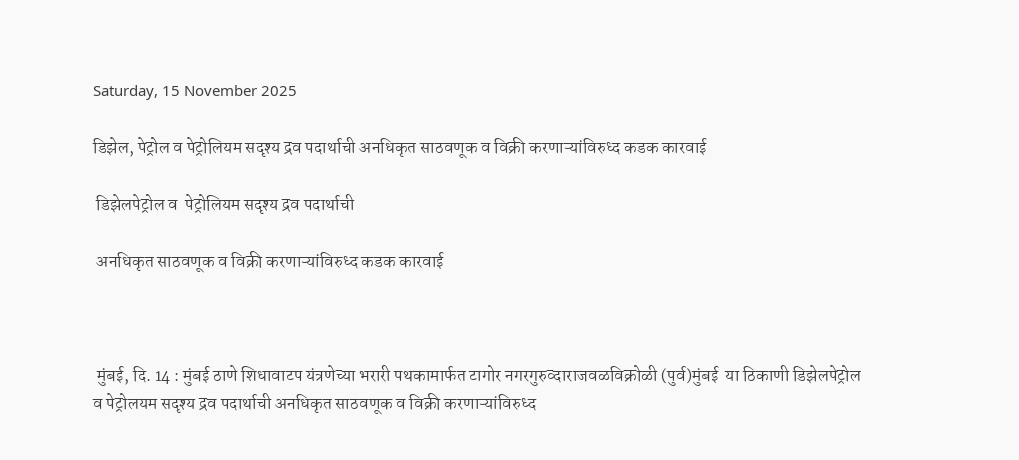Saturday, 15 November 2025

डिझेल, पेट्रोल व पेट्रोलियम सदृश्य द्रव पदार्थाची अनधिकृत साठवणूक व विक्री करणाऱ्यांविरुध्द कडक कारवाई

 डिझेलपेट्रोल व  पेट्रोलियम सदृश्य द्रव पदार्थाची

 अनधिकृत साठवणूक व विक्री करणाऱ्यांविरुध्द कडक कारवाई



 मुंबई, दि. 14 : मुंबई ठाणे शिधावाटप यंत्रणेच्या भरारी पथकामार्फत टागोर नगरगुरुव्दाराजवळविक्रोळी (पुर्व)मुंबई  या ठिकाणी डिझेलपेट्रोल व पेट्रोलयम सदृश्य द्रव पदार्थाची अनधिकृत साठवणूक व विक्री करणाऱ्यांविरुध्द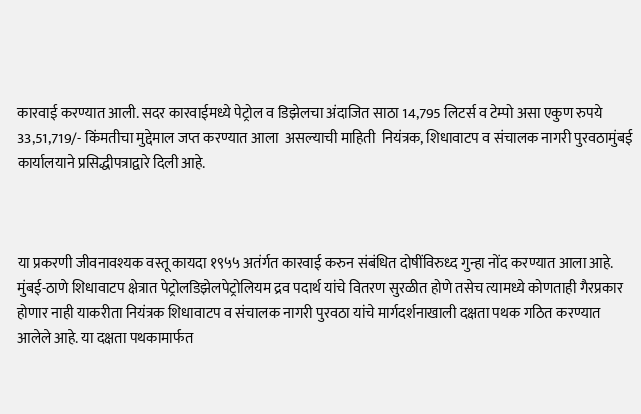कारवाई करण्यात आली. सदर कारवाईमध्ये पेट्रोल व डिझेलचा अंदाजित साठा 14,795 लिटर्स व टेम्पो असा एकुण रुपये 33,51,719/- किंमतीचा मुद्देमाल जप्त करण्यात आला  असल्याची माहिती  नियंत्रक, शिधावाटप व संचालक नागरी पुरवठामुंबई कार्यालयाने प्रसिद्धीपत्राद्वारे दिली आहे.



या प्रकरणी जीवनावश्यक वस्तू कायदा १९५५ अतंर्गत कारवाई करुन संबंधित दोषींविरुध्द गुन्हा नोंद करण्यात आला आहे.  मुंबई-ठाणे शिधावाटप क्षेत्रात पेट्रोलडिझेलपेट्रोलियम द्रव पदार्थ यांचे वितरण सुरळीत होणे तसेच त्यामध्ये कोणताही गैरप्रकार होणार नाही याकरीता नियंत्रक शिधावाटप व संचालक नागरी पुरवठा यांचे मार्गदर्शनाखाली दक्षता पथक गठित करण्यात आलेले आहे. या दक्षता पथकामार्फत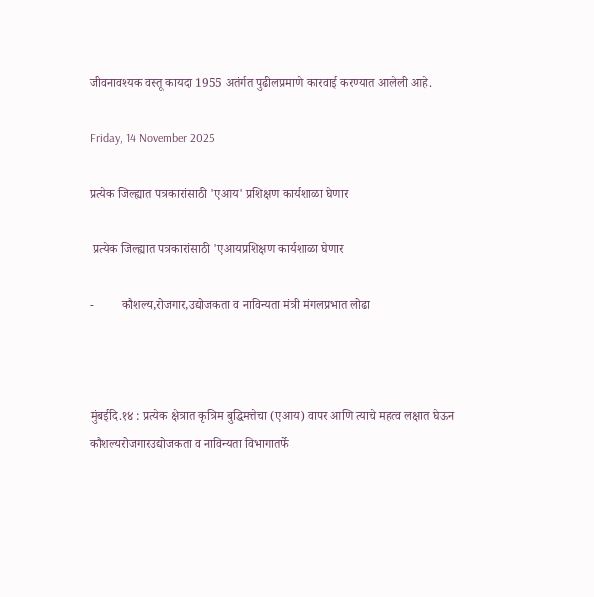जीवनावश्यक वस्तू कायदा 1955 अतंर्गत पुढीलप्रमाणे कारवाई करण्यात आलेली आहे.

Friday, 14 November 2025

प्रत्येक जिल्ह्यात पत्रकारांसाठी 'एआय' प्रशिक्षण कार्यशाळा घेणार

 प्रत्येक जिल्ह्यात पत्रकारांसाठी 'एआयप्रशिक्षण कार्यशाळा घेणार

-         कौशल्य,रोजगार,उद्योजकता व नाविन्यता मंत्री मंगलप्रभात लोढा



मुंबईदि.१४ : प्रत्येक क्षेत्रात कृत्रिम बुद्धिमत्तेचा (एआय) वापर आणि त्याचे महत्व लक्षात घेऊन  कौशल्यरोजगारउद्योजकता व नाविन्यता विभागातर्फे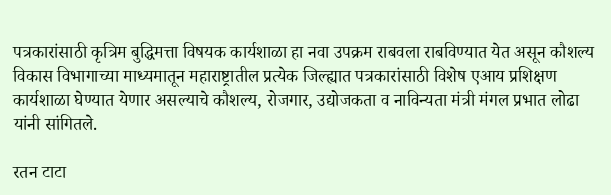पत्रकारांसाठी कृत्रिम बुद्धिमत्ता विषयक कार्यशाळा हा नवा उपक्रम राबवला राबविण्यात येत असून कौशल्य विकास विभागाच्या माध्यमातून महाराष्ट्रातील प्रत्येक जिल्ह्यात पत्रकारांसाठी विशेष एआय प्रशिक्षण कार्यशाळा घेण्यात येणार असल्याचे कौशल्य, रोजगार, उद्योजकता व नाविन्यता मंत्री मंगल प्रभात लोढा यांनी सांगितले.

रतन टाटा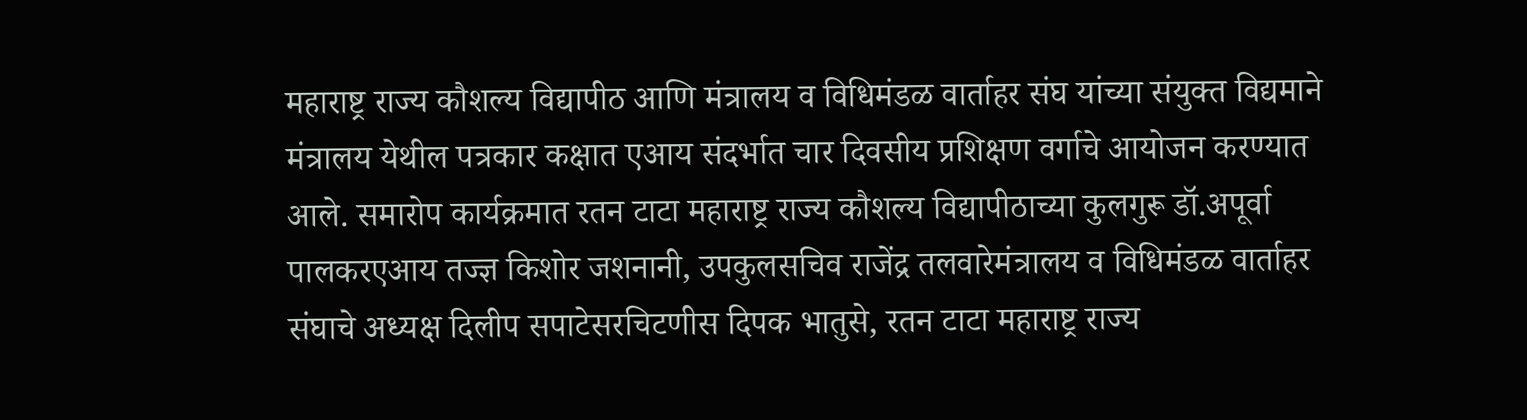महाराष्ट्र राज्य कौशल्य विद्यापीठ आणि मंत्रालय व विधिमंडळ वार्ताहर संघ यांच्या संयुक्त विद्यमाने मंत्रालय येथील पत्रकार कक्षात एआय संदर्भात चार दिवसीय प्रशिक्षण वर्गाचे आयोजन करण्यात आले. समारोप कार्यक्रमात रतन टाटा महाराष्ट्र राज्य कौशल्य विद्यापीठाच्या कुलगुरू डॉ.अपूर्वा पालकरएआय तज्ज्ञ किशोर जशनानी, उपकुलसचिव राजेंद्र तलवारेमंत्रालय व विधिमंडळ वार्ताहर संघाचे अध्यक्ष दिलीप सपाटेसरचिटणीस दिपक भातुसे, रतन टाटा महाराष्ट्र राज्य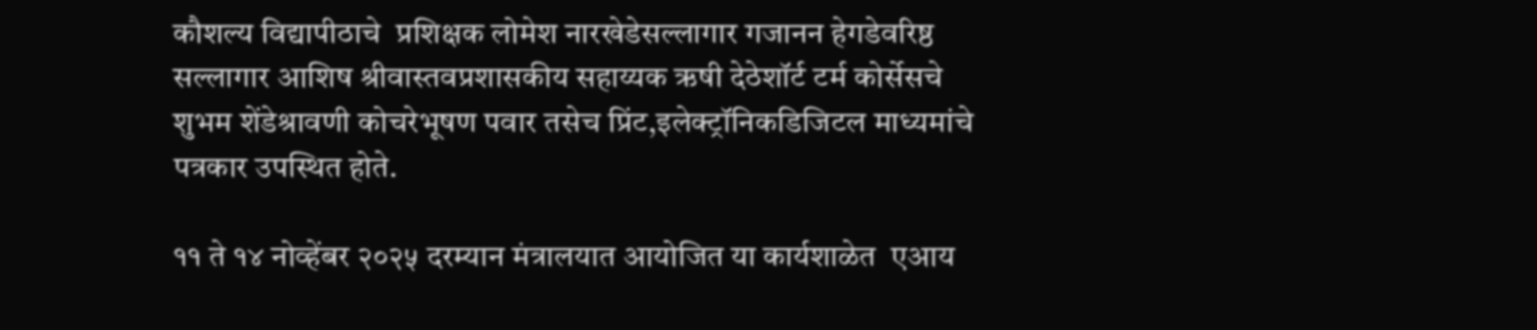कौशल्य विद्यापीठाचे  प्रशिक्षक लोमेश नारखेडेसल्लागार गजानन हेगडेवरिष्ठ सल्लागार आशिष श्रीवास्तवप्रशासकीय सहाय्यक ऋषी देठेशॉर्ट टर्म कोर्सेसचे शुभम शेंडेश्रावणी कोचरेभूषण पवार तसेच प्रिंट,इलेक्ट्रॉनिकडिजिटल माध्यमांचे पत्रकार उपस्थित होते.

११ ते १४ नोव्हेंबर २०२५ दरम्यान मंत्रालयात आयोजित या कार्यशाळेत  एआय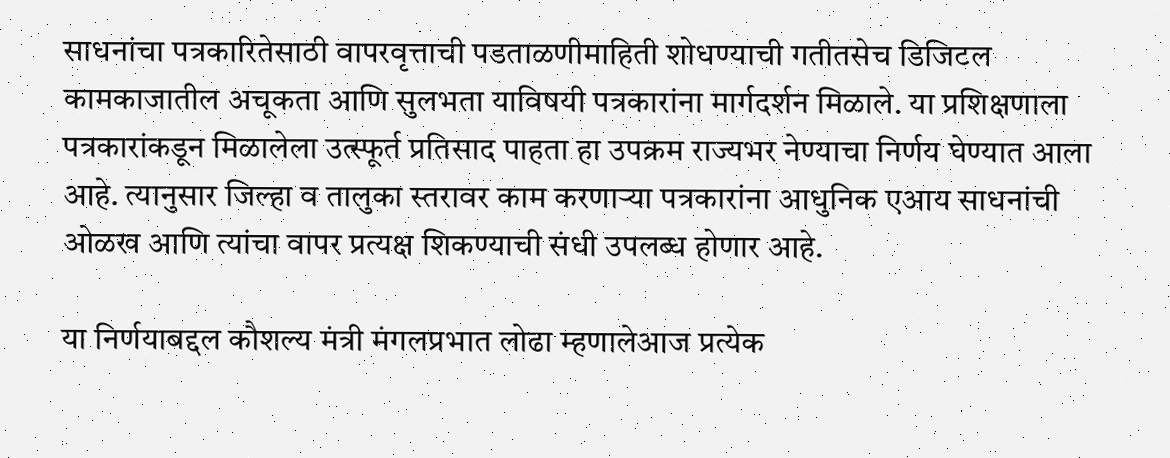साधनांचा पत्रकारितेसाठी वापरवृत्ताची पडताळणीमाहिती शोधण्याची गतीतसेच डिजिटल कामकाजातील अचूकता आणि सुलभता याविषयी पत्रकारांना मार्गदर्शन मिळाले. या प्रशिक्षणाला पत्रकारांकडून मिळालेला उत्स्फूर्त प्रतिसाद पाहता हा उपक्रम राज्यभर नेण्याचा निर्णय घेण्यात आला आहे. त्यानुसार जिल्हा व तालुका स्तरावर काम करणाऱ्या पत्रकारांना आधुनिक एआय साधनांची ओळख आणि त्यांचा वापर प्रत्यक्ष शिकण्याची संधी उपलब्ध होणार आहे.

या निर्णयाबद्दल कौशल्य मंत्री मंगलप्रभात लोढा म्हणालेआज प्रत्येक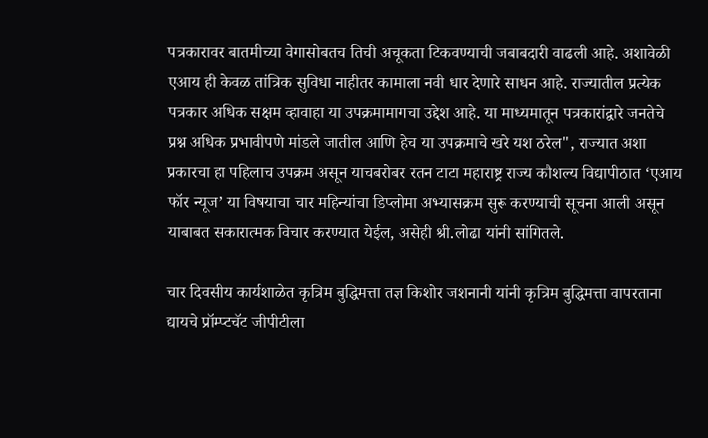पत्रकारावर बातमीच्या वेगासोबतच तिची अचूकता टिकवण्याची जबाबदारी वाढली आहे. अशावेळी एआय ही केवळ तांत्रिक सुविधा नाहीतर कामाला नवी धार देणारे साधन आहे. राज्यातील प्रत्येक पत्रकार अधिक सक्षम व्हावाहा या उपक्रमामागचा उद्देश आहे. या माध्यमातून पत्रकारांद्वारे जनतेचे प्रश्न अधिक प्रभावीपणे मांडले जातील आणि हेच या उपक्रमाचे खरे यश ठरेल", राज्यात अशा प्रकारचा हा पहिलाच उपक्रम असून याचबरोबर रतन टाटा महाराष्ट्र राज्य कौशल्य विद्यापीठात ‘एआय फॉर न्यूज’ या विषयाचा चार महिन्यांचा डिप्लोमा अभ्यासक्रम सुरू करण्याची सूचना आली असून याबाबत सकारात्मक विचार करण्यात येईल, असेही श्री.लोढा यांनी सांगितले.

चार दिवसीय कार्यशाळेत कृत्रिम बुद्धिमत्ता तज्ञ किशोर जशनानी यांनी कृत्रिम बुद्धिमत्ता वापरताना द्यायचे प्रॉम्प्टचॅट जीपीटीला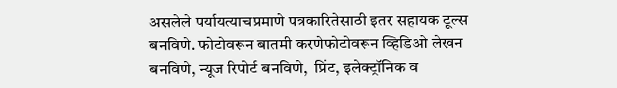असलेले पर्यायत्याचप्रमाणे पत्रकारितेसाठी इतर सहायक टूल्स बनविणे. फोटोवरून बातमी करणेफोटोवरून व्हिडिओ लेखन बनविणे, न्यूज रिपोर्ट बनविणे,  प्रिंट, इलेक्ट्रॉनिक व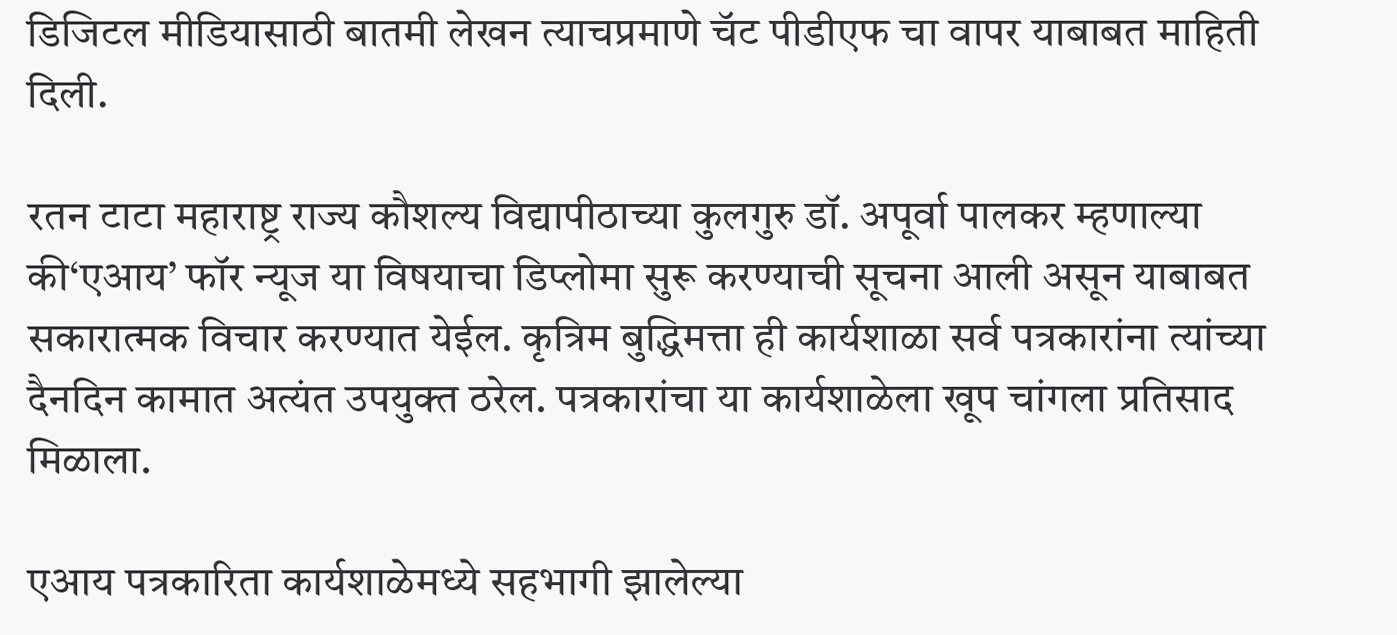डिजिटल मीडियासाठी बातमी लेखन त्याचप्रमाणे चॅट पीडीएफ चा वापर याबाबत माहिती दिली.

रतन टाटा महाराष्ट्र राज्य कौशल्य विद्यापीठाच्या कुलगुरु डॉ. अपूर्वा पालकर म्हणाल्या की‘एआय’ फॉर न्यूज या विषयाचा डिप्लोमा सुरू करण्याची सूचना आली असून याबाबत सकारात्मक विचार करण्यात येईल. कृत्रिम बुद्धिमत्ता ही कार्यशाळा सर्व पत्रकारांना त्यांच्या दैनदिन कामात अत्यंत उपयुक्त ठरेल. पत्रकारांचा या कार्यशाळेला खूप चांगला प्रतिसाद मिळाला.

एआय पत्रकारिता कार्यशाळेमध्ये सहभागी झालेल्या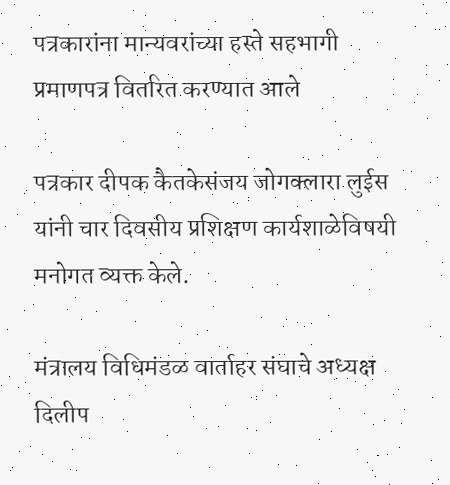पत्रकारांना मान्यवरांच्या हस्ते सहभागी प्रमाणपत्र वितरित करण्यात आले

पत्रकार दीपक कैतकेसंजय जोगक्लारा लुईस यांनी चार दिवसीय प्रशिक्षण कार्यशाळेविषयी मनोगत व्यक्त केले.

मंत्रालय विधिमंडळ वार्ताहर संघाचे अध्यक्ष दिलीप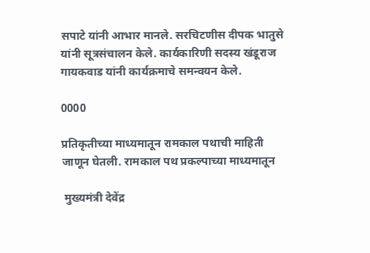सपाटे यांनी आभार मानले. सरचिटणीस दीपक भातुसे यांनी सूत्रसंचालन केले. कार्यकारिणी सदस्य खंडूराज गायकवाड यांनी कार्यक्रमाचे समन्वयन केले.

0000

प्रतिकृतीच्या माध्यमातून रामकाल पथाची माहिती जाणून घेतली. रामकाल पथ प्रकल्पाच्या माध्यमातून

 मुख्यमंत्री देवेंद्र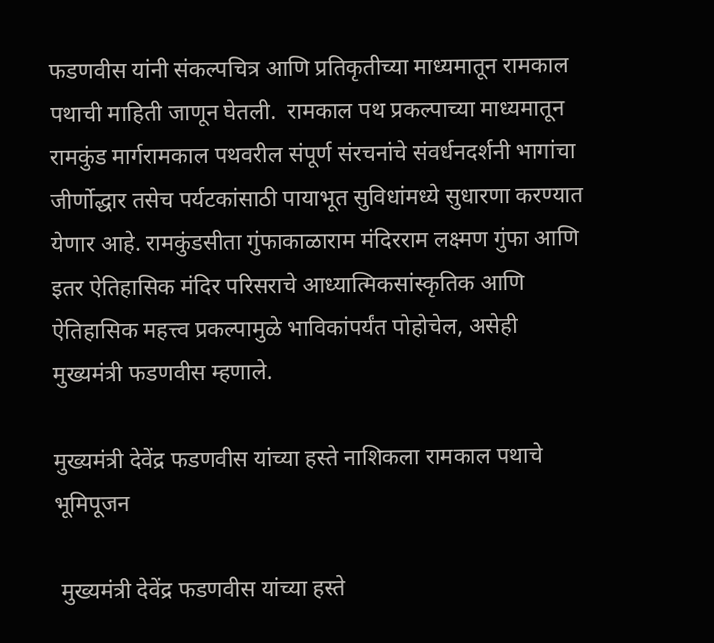फडणवीस यांनी संकल्पचित्र आणि प्रतिकृतीच्या माध्यमातून रामकाल पथाची माहिती जाणून घेतली.  रामकाल पथ प्रकल्पाच्या माध्यमातून रामकुंड मार्गरामकाल पथवरील संपूर्ण संरचनांचे संवर्धनदर्शनी भागांचा जीर्णोद्धार तसेच पर्यटकांसाठी पायाभूत सुविधांमध्ये सुधारणा करण्यात येणार आहे. रामकुंडसीता गुंफाकाळाराम मंदिरराम लक्ष्मण गुंफा आणि इतर ऐतिहासिक मंदिर परिसराचे आध्यात्मिकसांस्कृतिक आणि ऐतिहासिक महत्त्व प्रकल्पामुळे भाविकांपर्यंत पोहोचेल, असेही मुख्यमंत्री फडणवीस म्हणाले.

मुख्यमंत्री देवेंद्र फडणवीस यांच्या हस्ते नाशिकला रामकाल पथाचे भूमिपूजन

 मुख्यमंत्री देवेंद्र फडणवीस यांच्या हस्ते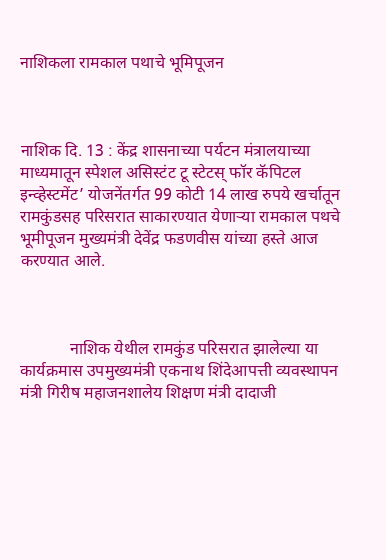नाशिकला रामकाल पथाचे भूमिपूजन



नाशिक दि. 13 : केंद्र शासनाच्या पर्यटन मंत्रालयाच्या माध्यमातून स्पेशल असिस्टंट टू स्टेटस् फॉर कॅपिटल इन्व्हेस्टमेंट’ योजनेंतर्गत 99 कोटी 14 लाख रुपये खर्चातून रामकुंडसह परिसरात साकारण्यात येणाऱ्या रामकाल पथचे भूमीपूजन मुख्यमंत्री देवेंद्र फडणवीस यांच्या हस्ते आज करण्यात आले.



            नाशिक येथील रामकुंड परिसरात झालेल्या या कार्यक्रमास उपमुख्यमंत्री एकनाथ शिंदेआपत्ती व्यवस्थापन मंत्री गिरीष महाजनशालेय शिक्षण मंत्री दादाजी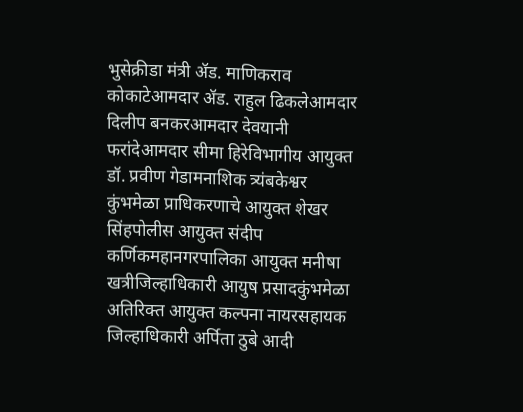भुसेक्रीडा मंत्री ॲड. माणिकराव कोकाटेआमदार ॲड. राहुल ढिकलेआमदार दिलीप बनकरआमदार देवयानी फरांदेआमदार सीमा हिरेविभागीय आयुक्त डॉ. प्रवीण गेडामनाशिक त्र्यंबकेश्वर कुंभमेळा प्राधिकरणाचे आयुक्त शेखर सिंहपोलीस आयुक्त संदीप कर्णिकमहानगरपालिका आयुक्त मनीषा खत्रीजिल्हाधिकारी आयुष प्रसादकुंभमेळा अतिरिक्त आयुक्त कल्पना नायरसहायक जिल्हाधिकारी अर्पिता ठुबे आदी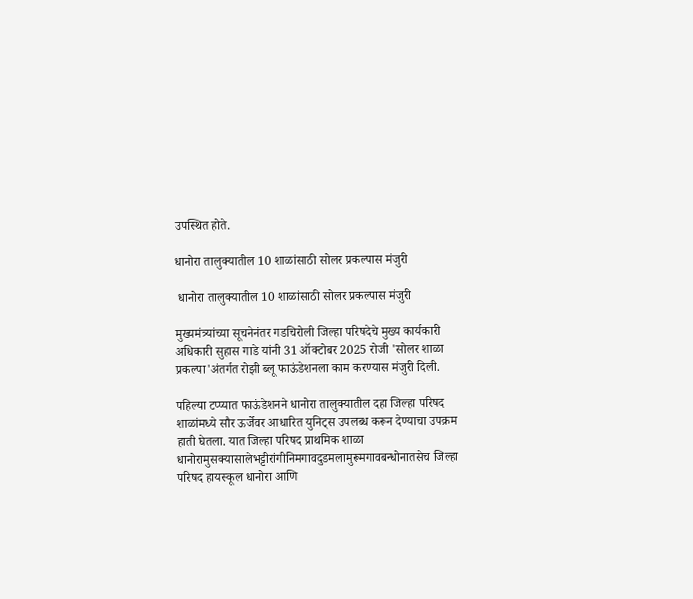उपस्थित होते.

धानोरा तालुक्यातील 10 शाळांसाठी सोलर प्रकल्पास मंजुरी

 धानोरा तालुक्यातील 10 शाळांसाठी सोलर प्रकल्पास मंजुरी

मुख्यमंत्र्यांच्या सूचनेनंतर गडचिरोली जिल्हा परिषदेचे मुख्य कार्यकारी अधिकारी सुहास गाडे यांनी 31 ऑक्टोबर 2025 रोजी 'सोलर शाळा प्रकल्पा'अंतर्गत रोझी ब्लू फाऊंडेशनला काम करण्यास मंजुरी दिली.

पहिल्या टप्प्यात फाऊंडेशनने धानोरा तालुक्यातील दहा जिल्हा परिषद शाळांमध्ये सौर ऊर्जेवर आधारित युनिट्स उपलब्ध करून देण्याचा उपक्रम हाती घेतला. यात जिल्हा परिषद प्राथमिक शाळा धानोरामुसक्यासालेभट्टीरांगीनिमगावदुडमलामुरूमगावबन्धोनातसेच जिल्हा परिषद हायस्कूल धानोरा आणि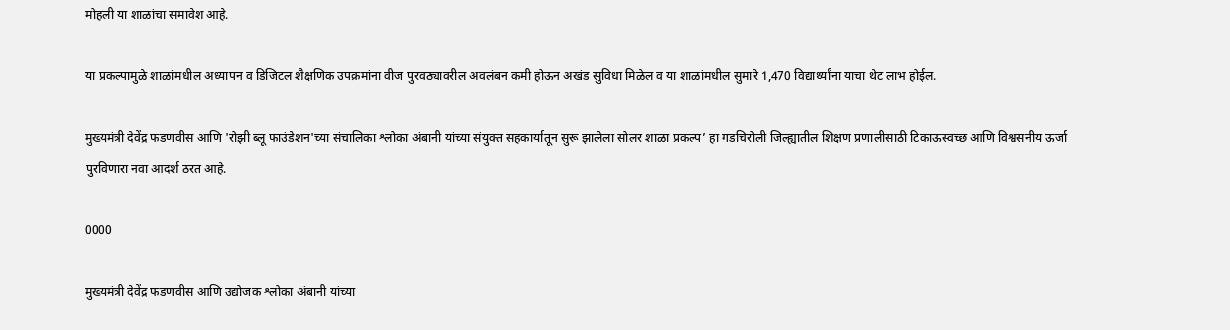मोहली या शाळांचा समावेश आहे.

या प्रकल्पामुळे शाळांमधील अध्यापन व डिजिटल शैक्षणिक उपक्रमांना वीज पुरवठ्यावरील अवलंबन कमी होऊन अखंड सुविधा मिळेल व या शाळांमधील सुमारे 1,470 विद्यार्थ्यांना याचा थेट लाभ होईल.

मुख्यमंत्री देवेंद्र फडणवीस आणि 'रोझी ब्लू फाउंडेशन'च्या संचालिका श्लोका अंबानी यांच्या संयुक्त सहकार्यातून सुरू झालेला सोलर शाळा प्रकल्प’ हा गडचिरोली जिल्ह्यातील शिक्षण प्रणालीसाठी टिकाऊस्वच्छ आणि विश्वसनीय ऊर्जा पुरविणारा नवा आदर्श ठरत आहे.

0000

मुख्यमंत्री देवेंद्र फडणवीस आणि उद्योजक श्लोका अंबानी यांच्या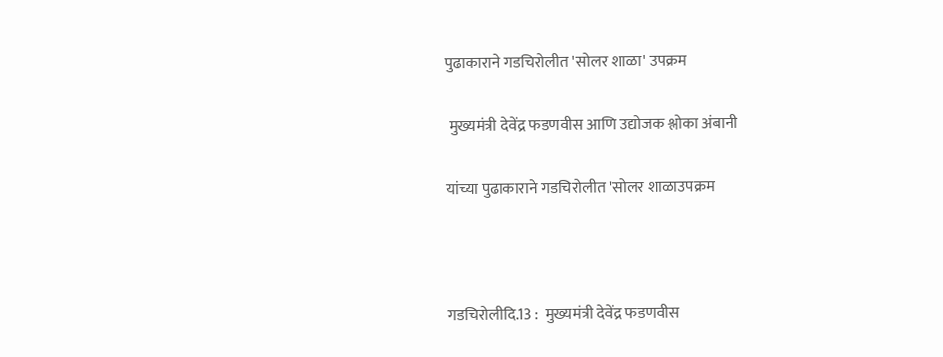पुढाकाराने गडचिरोलीत 'सोलर शाळा' उपक्रम

 मुख्यमंत्री देवेंद्र फडणवीस आणि उद्योजक श्लोका अंबानी

यांच्या पुढाकाराने गडचिरोलीत 'सोलर शाळाउपक्रम



गडचिरोलीदि.13 :  मुख्यमंत्री देवेंद्र फडणवीस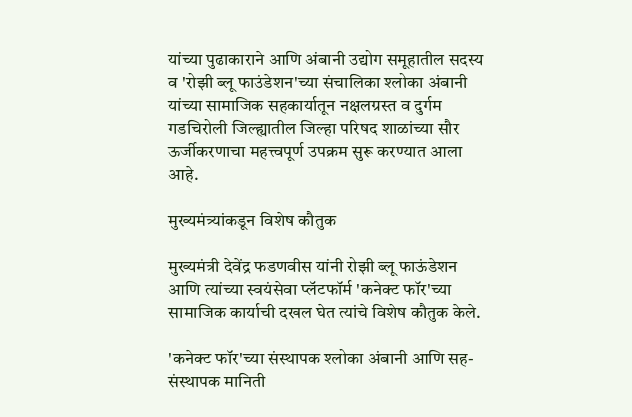यांच्या पुढाकाराने आणि अंबानी उद्योग समूहातील सदस्य व 'रोझी ब्लू फाउंडेशन'च्या संचालिका श्लोका अंबानी यांच्या सामाजिक सहकार्यातून नक्षलग्रस्त व दुर्गम गडचिरोली जिल्ह्यातील जिल्हा परिषद शाळांच्या सौर ऊर्जीकरणाचा महत्त्वपूर्ण उपक्रम सुरू करण्यात आला आहे.

मुख्यमंत्र्यांकडून विशेष कौतुक

मुख्यमंत्री देवेंद्र फडणवीस यांनी रोझी ब्लू फाऊंडेशन आणि त्यांच्या स्वयंसेवा प्लॅटफॉर्म 'कनेक्ट फॉर'च्या सामाजिक कार्याची दखल घेत त्यांचे विशेष कौतुक केले.

'कनेक्ट फॉर'च्या संस्थापक श्लोका अंबानी आणि सह-संस्थापक मानिती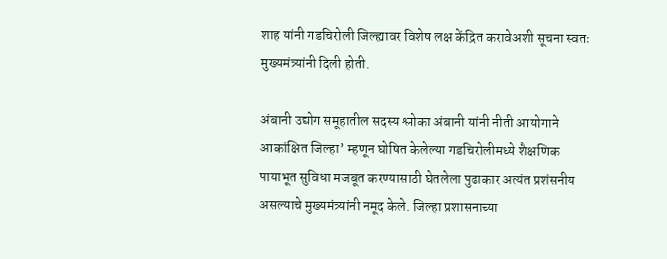शाह यांनी गडचिरोली जिल्ह्यावर विशेष लक्ष केंद्रित करावेअशी सूचना स्वतः मुख्यमंत्र्यांनी दिली होती.

अंबानी उद्योग समूहातील सदस्य श्लोका अंबानी यांनी नीती आयोगाने आकांक्षित जिल्हा’ म्हणून घोषित केलेल्या गडचिरोलीमध्ये शैक्षणिक पायाभूत सुविधा मजबूत करण्यासाठी घेतलेला पुढाकार अत्यंत प्रशंसनीय असल्याचे मुख्यमंत्र्यांनी नमूद केले. जिल्हा प्रशासनाच्या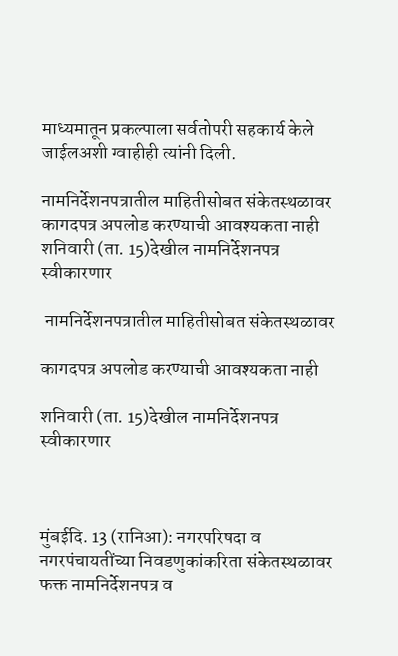माध्यमातून प्रकल्पाला सर्वतोपरी सहकार्य केले जाईलअशी ग्वाहीही त्यांनी दिली.

नामनिर्देशनपत्रातील माहितीसोबत संकेतस्थळावर कागदपत्र अपलोड करण्याची आवश्यकता नाही शनिवारी (ता. 15)देखील नामनिर्देशनपत्र स्वीकारणार

 नामनिर्देशनपत्रातील माहितीसोबत संकेतस्थळावर

कागदपत्र अपलोड करण्याची आवश्यकता नाही

शनिवारी (ता. 15)देखील नामनिर्देशनपत्र स्वीकारणार



मुंबईदि. 13 (रानिआ): नगरपरिषदा व नगरपंचायतींच्या निवडणुकांकरिता संकेतस्थळावर फक्त नामनिर्देशनपत्र व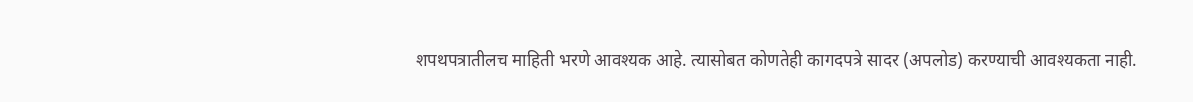शपथपत्रातीलच माहिती भरणे आवश्यक आहे. त्यासोबत कोणतेही कागदपत्रे सादर (अपलोड) करण्याची आवश्यकता नाही.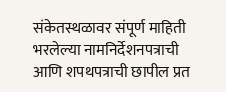संकेतस्थळावर संपूर्ण माहिती भरलेल्या नामनिर्देशनपत्राची आणि शपथपत्राची छापील प्रत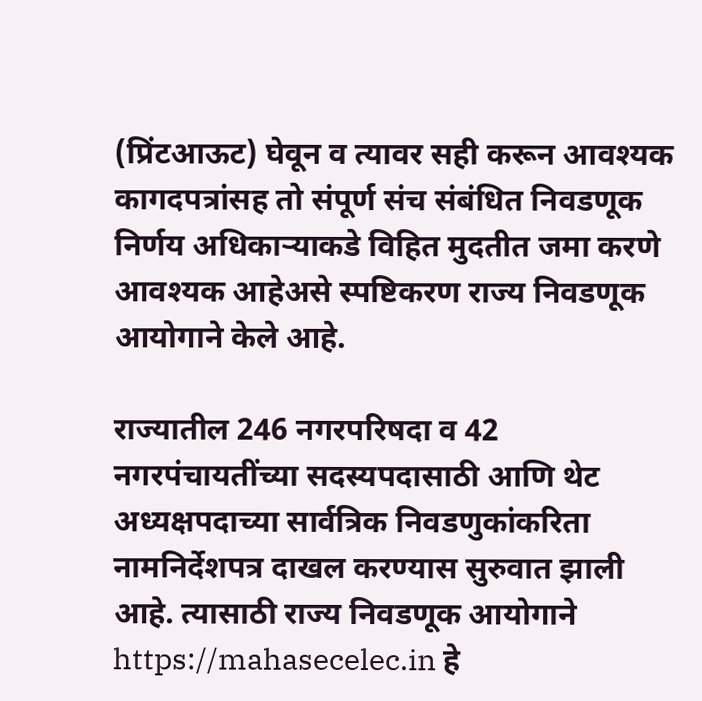(प्रिंटआऊट) घेवून व त्यावर सही करून आवश्यक कागदपत्रांसह तो संपूर्ण संच संबंधित निवडणूक निर्णय अधिकाऱ्याकडे विहित मुदतीत जमा करणे आवश्यक आहेअसे स्पष्टिकरण राज्य निवडणूक आयोगाने केले आहे.

राज्यातील 246 नगरपरिषदा व 42 नगरपंचायतींच्या सदस्यपदासाठी आणि थेट अध्यक्षपदाच्या सार्वत्रिक निवडणुकांकरिता नामनिर्देशपत्र दाखल करण्यास सुरुवात झाली आहे. त्यासाठी राज्य निवडणूक आयोगाने https://mahasecelec.in हे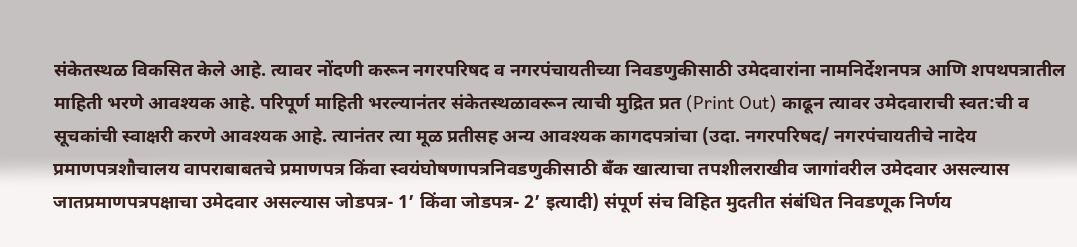संकेतस्थळ विकसित केले आहे. त्यावर नोंदणी करून नगरपरिषद व नगरपंचायतीच्या निवडणुकीसाठी उमेदवारांना नामनिर्देशनपत्र आणि शपथपत्रातील माहिती भरणे आवश्यक आहे. परिपूर्ण माहिती भरल्यानंतर संकेतस्थळावरून त्याची मुद्रित प्रत (Print Out) काढून त्यावर उमेदवाराची स्वत:ची व सूचकांची स्वाक्षरी करणे आवश्यक आहे. त्यानंतर त्या मूळ प्रतीसह अन्य आवश्यक कागदपत्रांचा (उदा. नगरपरिषद/ नगरपंचायतीचे नादेय प्रमाणपत्रशौचालय वापराबाबतचे प्रमाणपत्र किंवा स्वयंघोषणापत्रनिवडणुकीसाठी बॅंक खात्याचा तपशीलराखीव जागांवरील उमेदवार असल्यास जातप्रमाणपत्रपक्षाचा उमेदवार असल्यास जोडपत्र- 1’ किंवा जोडपत्र- 2’ इत्यादी) संपूर्ण संच विहित मुदतीत संबंधित निवडणूक निर्णय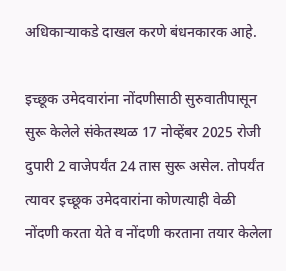अधिकाऱ्याकडे दाखल करणे बंधनकारक आहे.

इच्छूक उमेदवारांना नोंदणीसाठी सुरुवातीपासून सुरू केलेले संकेतस्थळ 17 नोव्हेंबर 2025 रोजी दुपारी 2 वाजेपर्यंत 24 तास सुरू असेल. तोपर्यंत त्यावर इच्छूक उमेदवारांना कोणत्याही वेळी नोंदणी करता येते व नोंदणी करताना तयार केलेला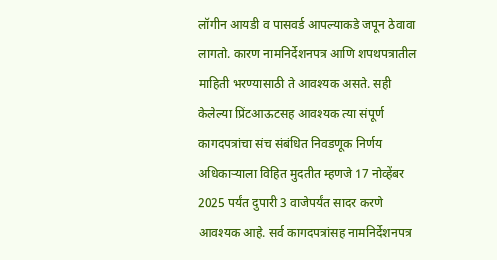लॉगीन आयडी व पासवर्ड आपल्याकडे जपून ठेवावा लागतो. कारण नामनिर्देशनपत्र आणि शपथपत्रातील माहिती भरण्यासाठी ते आवश्यक असते. सही केलेल्या प्रिंटआऊटसह आवश्यक त्या संपूर्ण कागदपत्रांचा संच संबंधित निवडणूक निर्णय अधिकाऱ्याला विहित मुदतीत म्हणजे 17 नोव्हेंबर 2025 पर्यंत दुपारी 3 वाजेपर्यंत सादर करणे आवश्यक आहे. सर्व कागदपत्रांसह नामनिर्देशनपत्र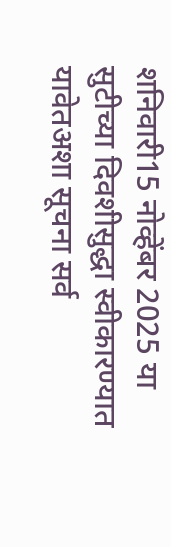शनिवारी15 नोव्हेंबर 2025 या सुटीच्या दिवशीसुद्धा स्वीकारण्यात यावेतअशा सूचना सर्व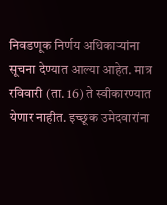निवडणूक निर्णय अधिकाऱ्यांना सूचना देण्यात आल्या आहेत. मात्र रविवारी (ता. 16) ते स्वीकारण्यात येणार नाहीत. इच्छूक उमेदवारांना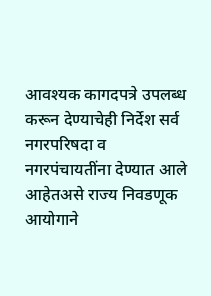आवश्यक कागदपत्रे उपलब्ध करून देण्याचेही निर्देश सर्व नगरपरिषदा व नगरपंचायतींना देण्यात आले आहेतअसे राज्य निवडणूक आयोगाने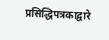प्रसिद्धिपत्रकाद्वारे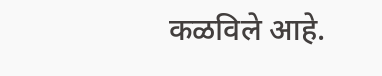कळविले आहे.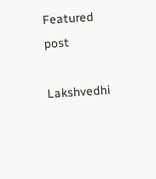Featured post

Lakshvedhi